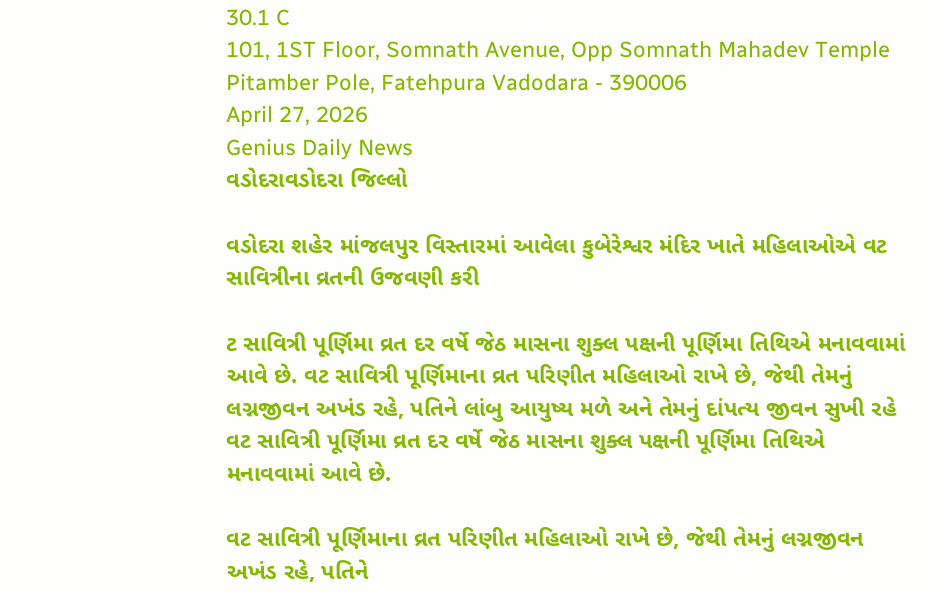30.1 C
101, 1ST Floor, Somnath Avenue, Opp Somnath Mahadev Temple Pitamber Pole, Fatehpura Vadodara - 390006
April 27, 2026
Genius Daily News
વડોદરાવડોદરા જિલ્લો

વડોદરા શહેર માંજલપુર વિસ્તારમાં આવેલા કુબેરેશ્વર મંદિર ખાતે મહિલાઓએ વટ સાવિત્રીના વ્રતની ઉજવણી કરી

ટ સાવિત્રી પૂર્ણિમા વ્રત દર વર્ષે જેઠ માસના શુક્લ પક્ષની પૂર્ણિમા તિથિએ મનાવવામાં આવે છે. વટ સાવિત્રી પૂર્ણિમાના વ્રત પરિણીત મહિલાઓ રાખે છે, જેથી તેમનું લગ્નજીવન અખંડ રહે, પતિને લાંબુ આયુષ્ય મળે અને તેમનું દાંપત્ય જીવન સુખી રહે વટ સાવિત્રી પૂર્ણિમા વ્રત દર વર્ષે જેઠ માસના શુક્લ પક્ષની પૂર્ણિમા તિથિએ મનાવવામાં આવે છે.

વટ સાવિત્રી પૂર્ણિમાના વ્રત પરિણીત મહિલાઓ રાખે છે, જેથી તેમનું લગ્નજીવન અખંડ રહે, પતિને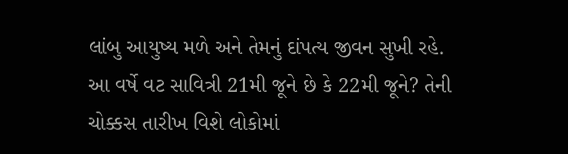લાંબુ આયુષ્ય મળે અને તેમનું દાંપત્ય જીવન સુખી રહે. આ વર્ષે વટ સાવિત્રી 21મી જૂને છે કે 22મી જૂને? તેની ચોક્કસ તારીખ વિશે લોકોમાં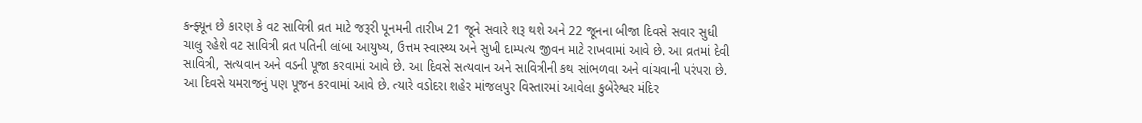કન્ફ્યૂન છે કારણ કે વટ સાવિત્રી વ્રત માટે જરૂરી પૂનમની તારીખ 21 જૂને સવારે શરૂ થશે અને 22 જૂનના બીજા દિવસે સવાર સુધી ચાલુ રહેશે વટ સાવિત્રી વ્રત પતિની લાંબા આયુષ્ય, ઉત્તમ સ્વાસ્થ્ય અને સુખી દામ્પત્ય જીવન માટે રાખવામાં આવે છે. આ વ્રતમાં દેવી સાવિત્રી, સત્યવાન અને વડની પૂજા કરવામાં આવે છે. આ દિવસે સત્યવાન અને સાવિત્રીની કથ સાંભળવા અને વાંચવાની પરંપરા છે. આ દિવસે યમરાજનું પણ પૂજન કરવામાં આવે છે. ત્યારે વડોદરા શહેર માંજલપુર વિસ્તારમાં આવેલા કુબેરેશ્વર મંદિર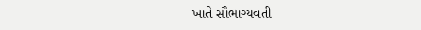ખાતે સૌભાગ્યવતી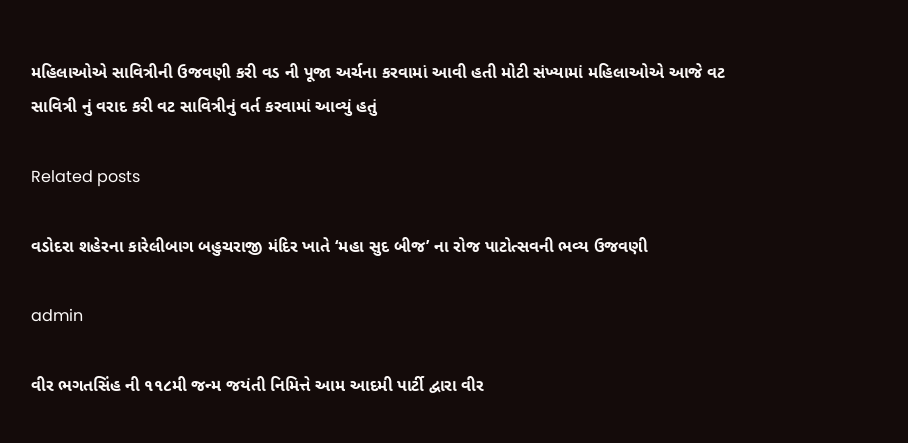મહિલાઓએ સાવિત્રીની ઉજવણી કરી વડ ની પૂજા અર્ચના કરવામાં આવી હતી મોટી સંખ્યામાં મહિલાઓએ આજે વટ સાવિત્રી નું વરાદ કરી વટ સાવિત્રીનું વર્ત કરવામાં આવ્યું હતું

Related posts

વડોદરા શહેરના કારેલીબાગ બહુચરાજી મંદિર ખાતે ‘મહા સુદ બીજ’ ના રોજ પાટોત્સવની ભવ્ય ઉજવણી

admin

વીર ભગતસિંહ ની ૧૧૮મી જન્મ જયંતી નિમિત્તે આમ આદમી પાર્ટી દ્વારા વીર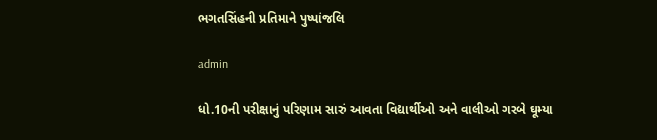ભગતસિંહની પ્રતિમાને પુષ્પાંજલિ

admin

ધો.10ની પરીક્ષાનું પરિણામ સારું આવતા વિદ્યાર્થીઓ અને વાલીઓ ગરબે ઘૂમ્યા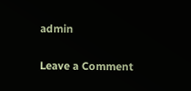admin

Leave a Comment